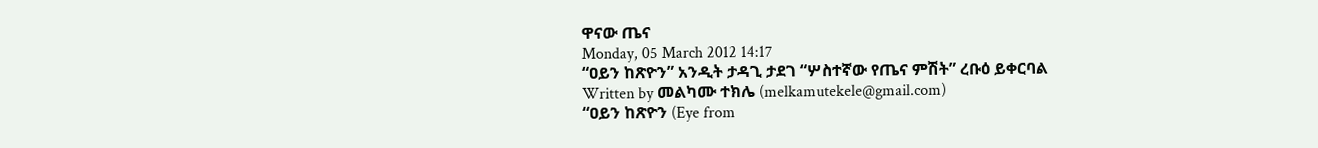ዋናው ጤና
Monday, 05 March 2012 14:17
“ዐይን ከጽዮን” አንዲት ታዳጊ ታደገ “ሦስተኛው የጤና ምሽት” ረቡዕ ይቀርባል
Written by መልካሙ ተክሌ (melkamutekele@gmail.com)
“ዐይን ከጽዮን (Eye from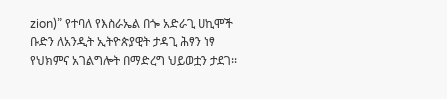zion)” የተባለ የእስራኤል በጐ አድራጊ ሀኪሞች ቡድን ለአንዲት ኢትዮጵያዊት ታዳጊ ሕፃን ነፃ የህክምና አገልግሎት በማድረግ ህይወቷን ታደገ፡፡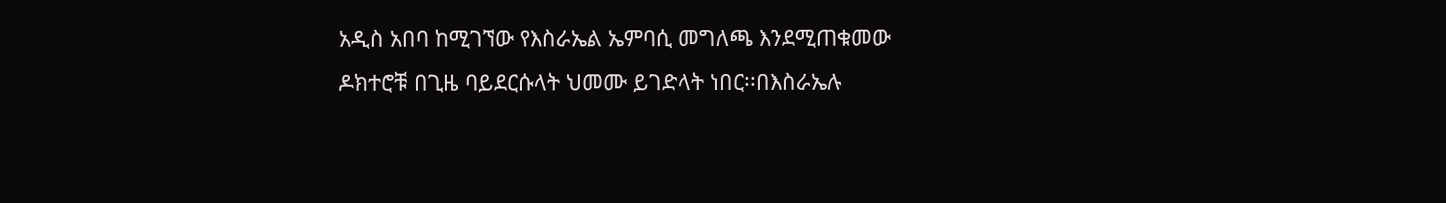አዲስ አበባ ከሚገኘው የእስራኤል ኤምባሲ መግለጫ እንደሚጠቁመው ዶክተሮቹ በጊዜ ባይደርሱላት ህመሙ ይገድላት ነበር፡፡በእስራኤሉ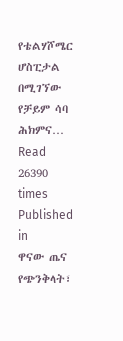የቴልሃሾሜር ሆስፒታል በሚገኘው የቻይም ሳባ ሕክምና…
Read 26390 times
Published in
ዋናው ጤና
የጭንቅላት፣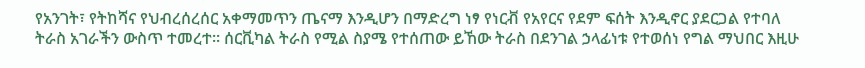የአንገት፣ የትከሻና የህብረሰረሰር አቀማመጥን ጤናማ እንዲሆን በማድረግ ነፃ የነርቭ የአየርና የደም ፍሰት እንዲኖር ያደርጋል የተባለ ትራስ አገራችን ውስጥ ተመረተ፡፡ ሰርቪካል ትራስ የሚል ስያሜ የተሰጠው ይኸው ትራስ በደንገል ኃላፊነቱ የተወሰነ የግል ማህበር እዚሁ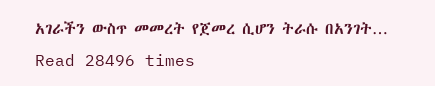አገራችን ውስጥ መመረት የጀመረ ሲሆን ትራሱ በአንገት…
Read 28496 times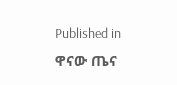Published in
ዋናው ጤና